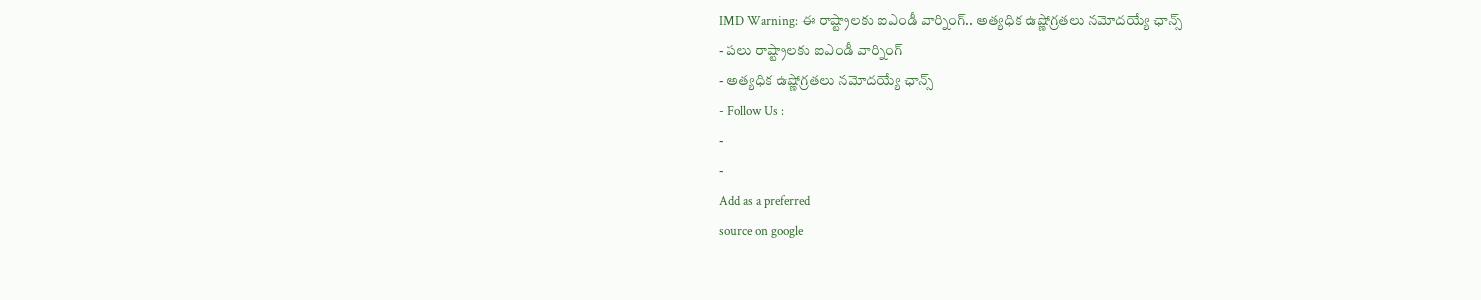IMD Warning: ఈ రాష్ట్రాలకు ఐఎండీ వార్నింగ్.. అత్యధిక ఉష్ణోగ్రతలు నమోదయ్యే ఛాన్స్
- పలు రాష్ట్రాలకు ఐఎండీ వార్నింగ్
- అత్యధిక ఉష్ణోగ్రతలు నమోదయ్యే ఛాన్స్
- Follow Us :
-
-
Add as a preferred
source on google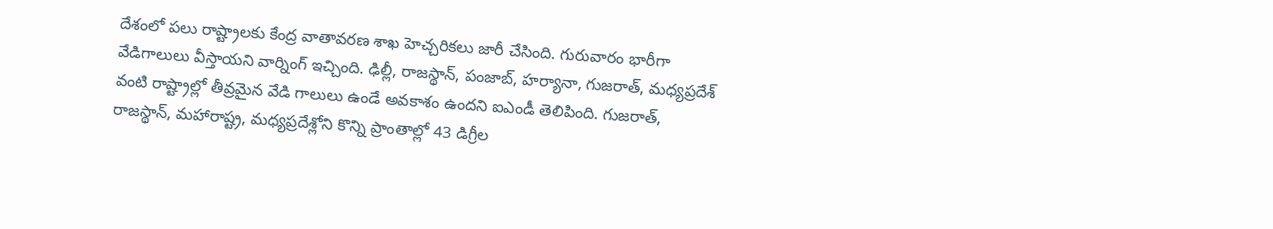దేశంలో పలు రాష్ట్రాలకు కేంద్ర వాతావరణ శాఖ హెచ్చరికలు జారీ చేసింది. గురువారం భారీగా వేడిగాలులు వీస్తాయని వార్నింగ్ ఇచ్చింది. ఢిల్లీ, రాజస్థాన్, పంజాబ్, హర్యానా, గుజరాత్, మధ్యప్రదేశ్ వంటి రాష్ట్రాల్లో తీవ్రమైన వేడి గాలులు ఉండే అవకాశం ఉందని ఐఎండీ తెలిపింది. గుజరాత్, రాజస్థాన్, మహారాష్ట్ర, మధ్యప్రదేశ్లోని కొన్ని ప్రాంతాల్లో 43 డిగ్రీల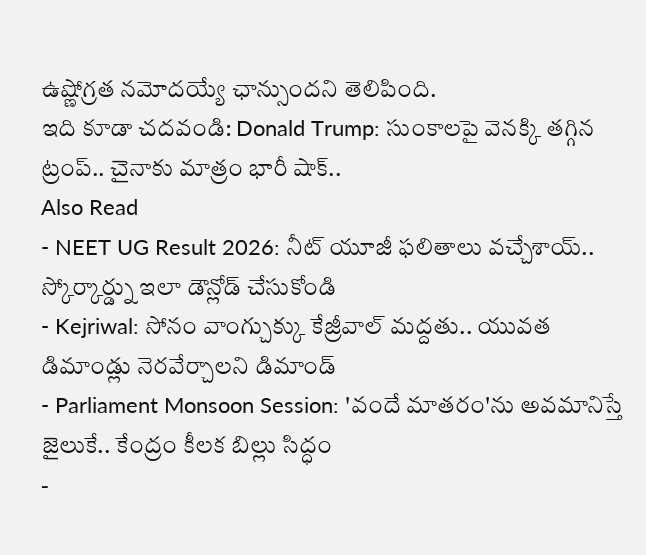ఉష్ణోగ్రత నమోదయ్యే ఛాన్సుందని తెలిపింది.
ఇది కూడా చదవండి: Donald Trump: సుంకాలపై వెనక్కి తగ్గిన ట్రంప్.. చైనాకు మాత్రం భారీ షాక్..
Also Read
- NEET UG Result 2026: నీట్ యూజీ ఫలితాలు వచ్చేశాయ్.. స్కోర్కార్డ్ను ఇలా డౌన్లోడ్ చేసుకోండి
- Kejriwal: సోనం వాంగ్చుక్కు కేజ్రీవాల్ మద్దతు.. యువత డిమాండ్లు నెరవేర్చాలని డిమాండ్
- Parliament Monsoon Session: 'వందే మాతరం'ను అవమానిస్తే జైలుకే.. కేంద్రం కీలక బిల్లు సిద్ధం
-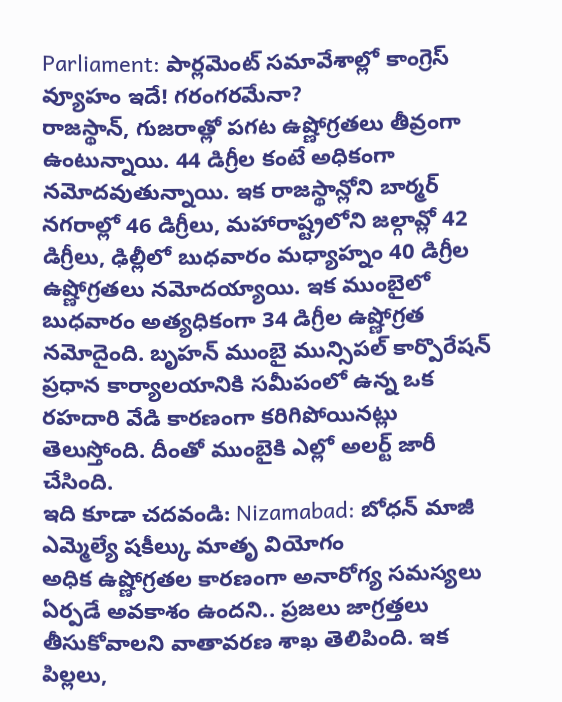Parliament: పార్లమెంట్ సమావేశాల్లో కాంగ్రెస్ వ్యూహం ఇదే! గరంగరమేనా?
రాజస్థాన్, గుజరాత్లో పగట ఉష్ణోగ్రతలు తీవ్రంగా ఉంటున్నాయి. 44 డిగ్రీల కంటే అధికంగా నమోదవుతున్నాయి. ఇక రాజస్థాన్లోని బార్మర్ నగరాల్లో 46 డిగ్రీలు, మహారాష్ట్రలోని జల్గావ్లో 42 డిగ్రీలు, ఢిల్లీలో బుధవారం మధ్యాహ్నం 40 డిగ్రీల ఉష్ణోగ్రతలు నమోదయ్యాయి. ఇక ముంబైలో బుధవారం అత్యధికంగా 34 డిగ్రీల ఉష్ణోగ్రత నమోదైంది. బృహన్ ముంబై మున్సిపల్ కార్పొరేషన్ ప్రధాన కార్యాలయానికి సమీపంలో ఉన్న ఒక రహదారి వేడి కారణంగా కరిగిపోయినట్లు తెలుస్తోంది. దీంతో ముంబైకి ఎల్లో అలర్ట్ జారీ చేసింది.
ఇది కూడా చదవండి: Nizamabad: బోధన్ మాజీ ఎమ్మెల్యే షకీల్కు మాతృ వియోగం
అధిక ఉష్ణోగ్రతల కారణంగా అనారోగ్య సమస్యలు ఏర్పడే అవకాశం ఉందని.. ప్రజలు జాగ్రత్తలు తీసుకోవాలని వాతావరణ శాఖ తెలిపింది. ఇక పిల్లలు,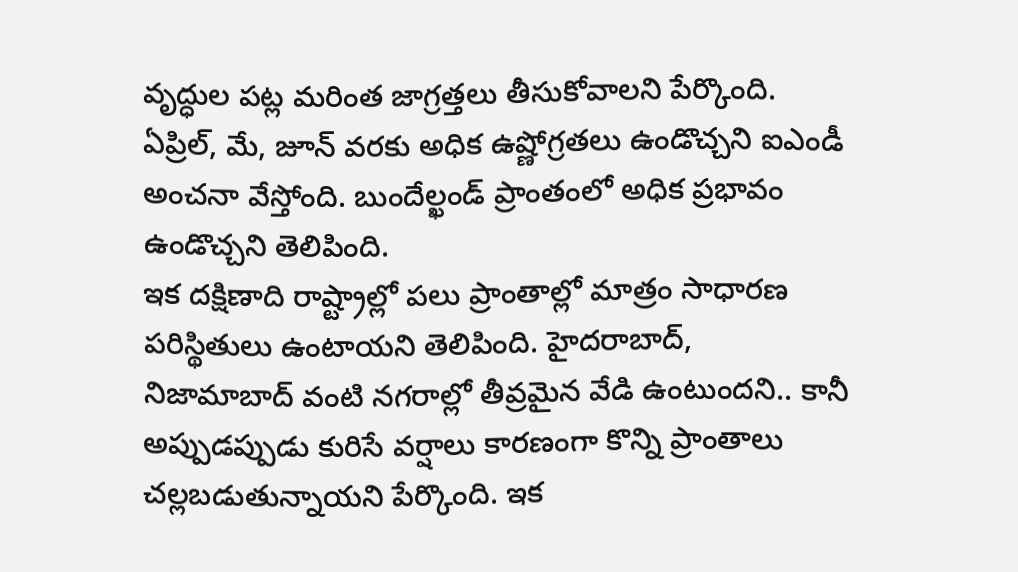వృద్ధుల పట్ల మరింత జాగ్రత్తలు తీసుకోవాలని పేర్కొంది. ఏప్రిల్, మే, జూన్ వరకు అధిక ఉష్ణోగ్రతలు ఉండొచ్చని ఐఎండీ అంచనా వేస్తోంది. బుందేల్ఖండ్ ప్రాంతంలో అధిక ప్రభావం ఉండొచ్చని తెలిపింది.
ఇక దక్షిణాది రాష్ట్రాల్లో పలు ప్రాంతాల్లో మాత్రం సాధారణ పరిస్థితులు ఉంటాయని తెలిపింది. హైదరాబాద్, నిజామాబాద్ వంటి నగరాల్లో తీవ్రమైన వేడి ఉంటుందని.. కానీ అప్పుడప్పుడు కురిసే వర్షాలు కారణంగా కొన్ని ప్రాంతాలు చల్లబడుతున్నాయని పేర్కొంది. ఇక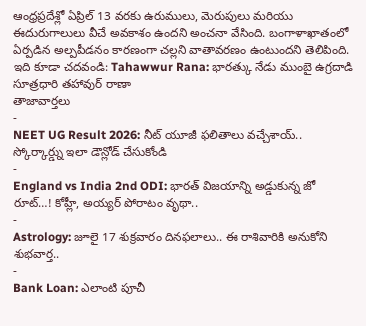ఆంధ్రప్రదేశ్లో ఏప్రిల్ 13 వరకు ఉరుములు, మెరుపులు మరియు ఈదురుగాలులు వీచే అవకాశం ఉందని అంచనా వేసింది. బంగాళాఖాతంలో ఏర్పడిన అల్పపీడనం కారణంగా చల్లని వాతావరణం ఉంటుందని తెలిపింది.
ఇది కూడా చదవండి: Tahawwur Rana: భారత్కు నేడు ముంబై ఉగ్రదాడి సూత్రధారి తహావుర్ రాణా
తాజావార్తలు
-
NEET UG Result 2026: నీట్ యూజీ ఫలితాలు వచ్చేశాయ్.. స్కోర్కార్డ్ను ఇలా డౌన్లోడ్ చేసుకోండి
-
England vs India 2nd ODI: భారత్ విజయాన్ని అడ్డుకున్న జో రూట్…! కోహ్లీ, అయ్యర్ పోరాటం వృథా..
-
Astrology: జూలై 17 శుక్రవారం దినఫలాలు.. ఈ రాశివారికి అనుకోని శుభవార్త..
-
Bank Loan: ఎలాంటి పూచీ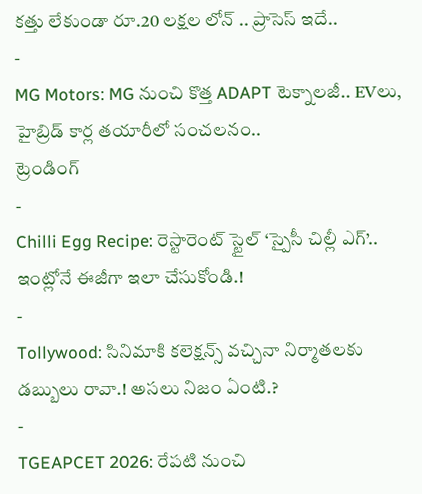కత్తు లేకుండా రూ.20 లక్షల లోన్ .. ప్రాసెస్ ఇదే..
-
MG Motors: MG నుంచి కొత్త ADAPT టెక్నాలజీ.. EVలు, హైబ్రిడ్ కార్ల తయారీలో సంచలనం..
ట్రెండింగ్
-
Chilli Egg Recipe: రెస్టారెంట్ స్టైల్ ‘స్పైసీ చిల్లీ ఎగ్’.. ఇంట్లోనే ఈజీగా ఇలా చేసుకోండి.!
-
Tollywood: సినిమాకి కలెక్షన్స్ వచ్చినా నిర్మాతలకు డబ్బులు రావా.! అసలు నిజం ఏంటి.?
-
TGEAPCET 2026: రేపటి నుంచి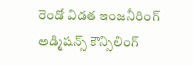రెండో విడత ఇంజనీరింగ్ అడ్మిషన్స్ కౌన్సిలింగ్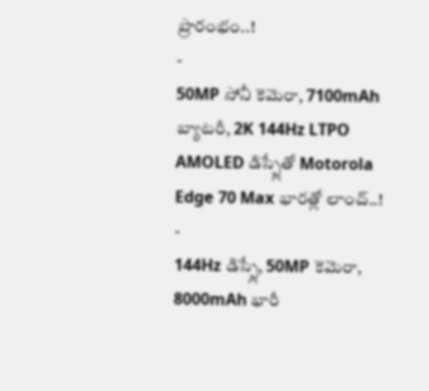ప్రారంభం..!
-
50MP సోనీ కెమెరా, 7100mAh బ్యాటరీ, 2K 144Hz LTPO AMOLED డిస్ప్లేతో Motorola Edge 70 Max భారత్లో లాంచ్..!
-
144Hz డిస్ప్లే, 50MP కెమెరా, 8000mAh భారీ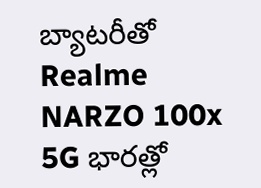బ్యాటరీతో Realme NARZO 100x 5G భారత్లో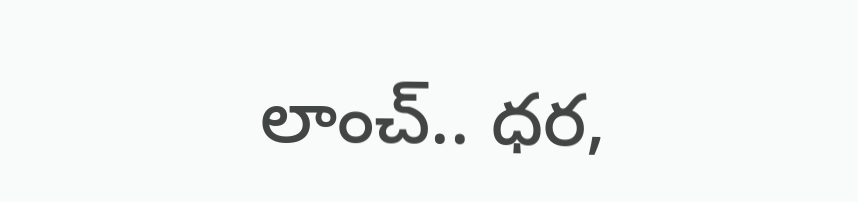లాంచ్.. ధర,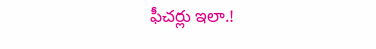ఫీచర్లు ఇలా.!